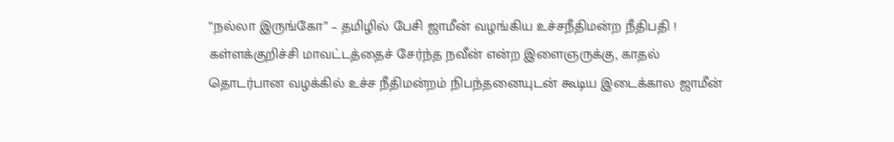“நல்லா இருங்கோ” – தமிழில் பேசி ஜாமீன் வழங்கிய உச்சநீதிமன்ற நீதிபதி !
கள்ளக்குறிச்சி மாவட்டத்தைச் சேர்ந்த நவீன் என்ற இளைஞருக்கு, காதல் தொடர்பான வழக்கில் உச்ச நீதிமன்றம் நிபந்தனையுடன் கூடிய இடைக்கால ஜாமீன்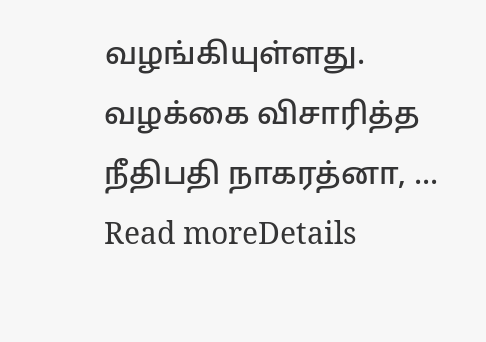வழங்கியுள்ளது. வழக்கை விசாரித்த நீதிபதி நாகரத்னா, ...
Read moreDetails